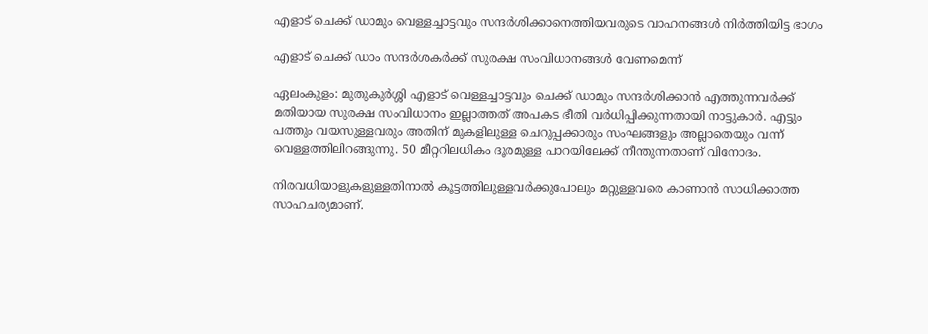എളാട് ചെക്ക് ഡാമും വെള്ളച്ചാട്ടവും സന്ദർശിക്കാനെത്തിയവരുടെ വാഹനങ്ങൾ നിർത്തിയിട്ട ഭാഗം

എളാട് ചെക്ക് ഡാം സന്ദർശകർക്ക് സുരക്ഷ സംവിധാനങ്ങൾ വേണമെന്ന്

ഏലംകുളം: മുതുകുർശ്ശി എളാട് വെള്ളച്ചാട്ടവും ചെക്ക് ഡാമും സന്ദർശിക്കാൻ എത്തുന്നവർക്ക് മതിയായ സുരക്ഷ സംവിധാനം ഇല്ലാത്തത് അപകട ഭീതി വർധിപ്പിക്കുന്നതായി നാട്ടുകാർ. എട്ടും പത്തും വയസുള്ളവരും അതിന് മുകളിലുള്ള ചെറുപ്പക്കാരും സംഘങ്ങളും അല്ലാതെയും വന്ന് വെള്ളത്തിലിറങ്ങുന്നു. 50 മീറ്ററിലധികം ദൂരമുള്ള പാറയിലേക്ക് നീന്തുന്നതാണ് വിനോദം.

നിരവധിയാളുകളുള്ളതിനാൽ കൂട്ടത്തിലുള്ളവർക്കുപോലും മറ്റുള്ളവരെ കാണാൻ സാധിക്കാത്ത സാഹചര്യമാണ്.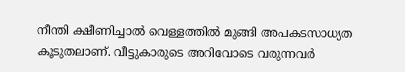നീന്തി ക്ഷീണിച്ചാൽ വെള്ളത്തിൽ മുങ്ങി അപകടസാധ്യത കൂടുതലാണ്. വീട്ടുകാരുടെ അറിവോടെ വരുന്നവർ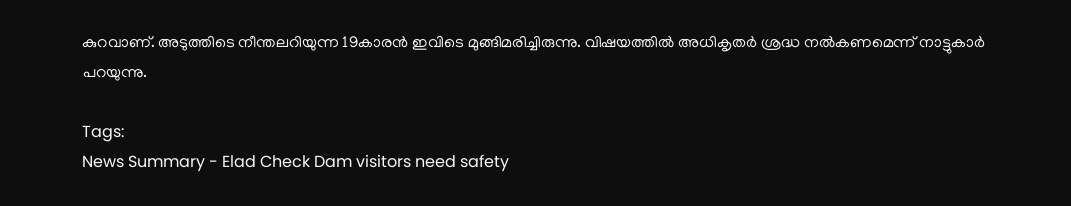കുറവാണ്. അടുത്തിടെ നീന്തലറിയുന്ന 19കാരൻ ഇവിടെ മുങ്ങിമരിച്ചിരുന്നു. വിഷയത്തിൽ അധികൃതർ ശ്രദ്ധ നൽകണമെന്ന് നാട്ടുകാർ പറയുന്നു.

Tags:
News Summary - Elad Check Dam visitors need safety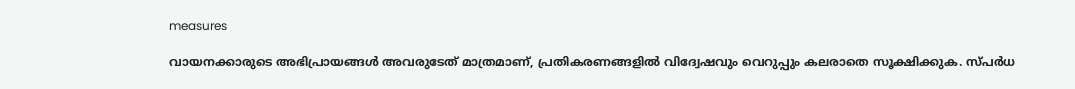measures

വായനക്കാരുടെ അഭിപ്രായങ്ങള്‍ അവരുടേത് മാത്രമാണ്, പ്രതികരണങ്ങളിൽ വിദ്വേഷവും വെറുപ്പും കലരാതെ സൂക്ഷിക്കുക. സ്പർധ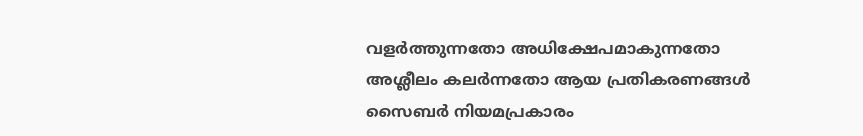വളർത്തുന്നതോ അധിക്ഷേപമാകുന്നതോ അശ്ലീലം കലർന്നതോ ആയ പ്രതികരണങ്ങൾ സൈബർ നിയമപ്രകാരം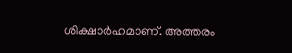ശിക്ഷാർഹമാണ്. അത്തരം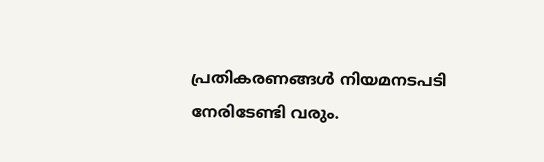പ്രതികരണങ്ങൾ നിയമനടപടി നേരിടേണ്ടി വരും.